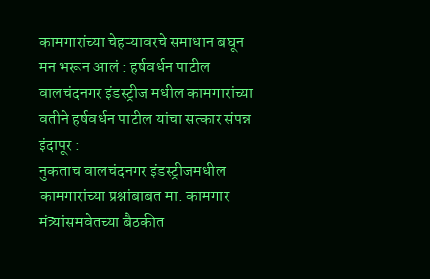कामगारांच्या चेहऱ्यावरचे समाधान बघून मन भरून आलं : हर्षवर्धन पाटील
वालचंदनगर इंडस्ट्रीज मधील कामगारांच्या वतीने हर्षवर्धन पाटील यांचा सत्कार संपन्न
इंदापूर :
नुकताच वालचंदनगर इंडस्ट्रीजमधील कामगारांच्या प्रश्नांबाबत मा. कामगार मंत्र्यांसमवेतच्या बैठकीत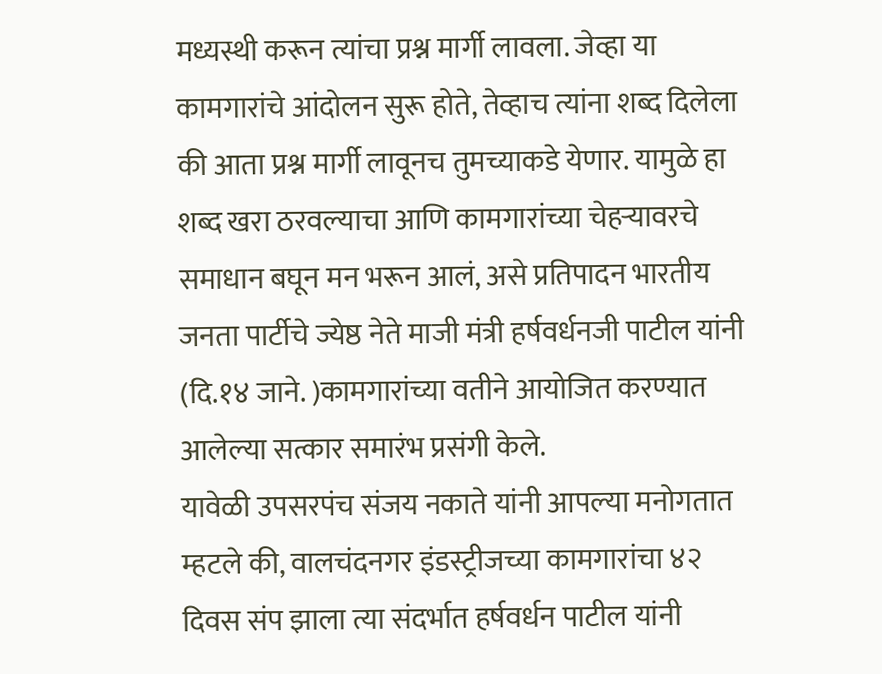मध्यस्थी करून त्यांचा प्रश्न मार्गी लावला. जेव्हा या कामगारांचे आंदोलन सुरू होते, तेव्हाच त्यांना शब्द दिलेला की आता प्रश्न मार्गी लावूनच तुमच्याकडे येणार. यामुळे हा शब्द खरा ठरवल्याचा आणि कामगारांच्या चेहऱ्यावरचे समाधान बघून मन भरून आलं, असे प्रतिपादन भारतीय जनता पार्टीचे ज्येष्ठ नेते माजी मंत्री हर्षवर्धनजी पाटील यांनी (दि.१४ जाने. )कामगारांच्या वतीने आयोजित करण्यात आलेल्या सत्कार समारंभ प्रसंगी केले.
यावेळी उपसरपंच संजय नकाते यांनी आपल्या मनोगतात म्हटले की, वालचंदनगर इंडस्ट्रीजच्या कामगारांचा ४२ दिवस संप झाला त्या संदर्भात हर्षवर्धन पाटील यांनी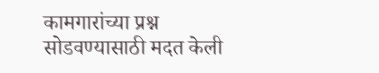कामगारांच्या प्रश्न सोडवण्यासाठी मदत केली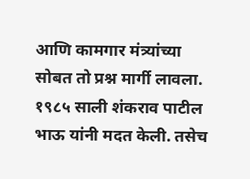आणि कामगार मंत्र्यांच्या सोबत तो प्रश्न मार्गी लावला. १९८५ साली शंकराव पाटील भाऊ यांनी मदत केली. तसेच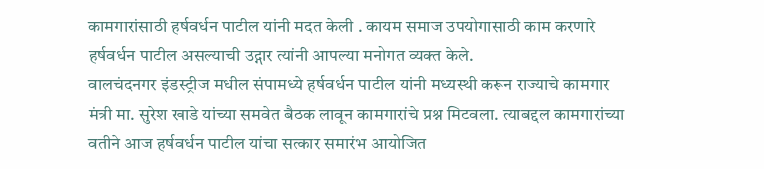कामगारांसाठी हर्षवर्धन पाटील यांनी मदत केली . कायम समाज उपयोगासाठी काम करणारे हर्षवर्धन पाटील असल्याची उद्गार त्यांनी आपल्या मनोगत व्यक्त केले.
वालचंदनगर इंडस्ट्रीज मधील संपामध्ये हर्षवर्धन पाटील यांनी मध्यस्थी करून राज्याचे कामगार मंत्री मा. सुरेश खाडे यांच्या समवेत बैठक लावून कामगारांचे प्रश्न मिटवला. त्याबद्दल कामगारांच्या वतीने आज हर्षवर्धन पाटील यांचा सत्कार समारंभ आयोजित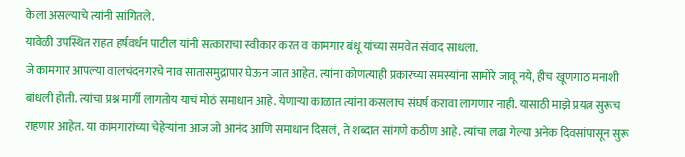केला असल्याचे त्यांनी सांगितले.
यावेळी उपस्थित राहत हर्षवर्धन पाटील यांनी सत्काराचा स्वीकार करत व कामगार बंधू यांच्या समवेत संवाद साधला.
जे कामगार आपल्या वालचंदनगरचे नाव सातासमुद्रापार घेऊन जात आहेत. त्यांना कोणत्याही प्रकारच्या समस्यांना सामोरे जावू नये, हीच खूणगाठ मनाशी बांधली होती. त्यांचा प्रश्न मार्गी लागतोय याचं मोठं समाधान आहे. येणाऱ्या काळात त्यांना कसलाच संघर्ष करावा लागणार नाही. यासाठी माझे प्रयत्न सुरूच राहणार आहेत. या कामगारांच्या चेहेऱ्यांना आज जो आनंद आणि समाधान दिसलं, ते शब्दात सांगणे कठीण आहे. त्यांचा लढा गेल्या अनेक दिवसांपासून सुरू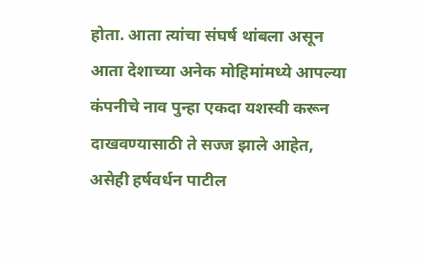होता. आता त्यांचा संघर्ष थांबला असून आता देशाच्या अनेक मोहिमांमध्ये आपल्या कंपनीचे नाव पुन्हा एकदा यशस्वी करून दाखवण्यासाठी ते सज्ज झाले आहेत, असेही हर्षवर्धन पाटील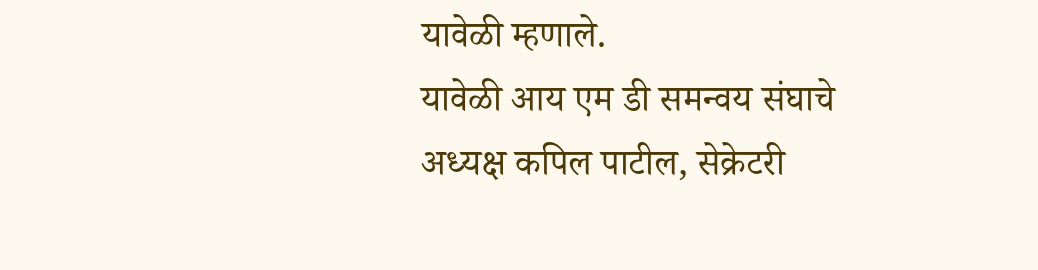यावेळी म्हणाले.
यावेळी आय एम डी समन्वय संघाचे अध्यक्ष कपिल पाटील, सेक्रेटरी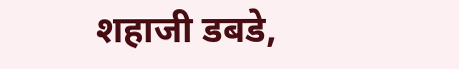शहाजी डबडे,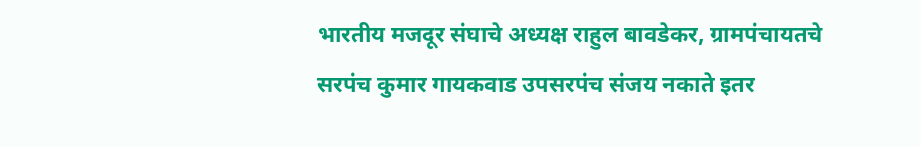भारतीय मजदूर संघाचे अध्यक्ष राहुल बावडेकर, ग्रामपंचायतचे सरपंच कुमार गायकवाड उपसरपंच संजय नकाते इतर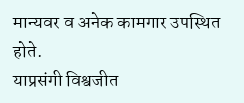मान्यवर व अनेक कामगार उपस्थित होते.
याप्रसंगी विश्वजीत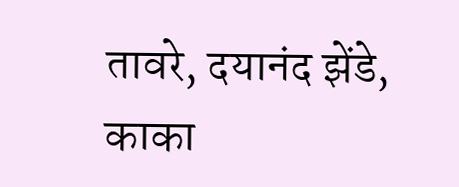तावरे, दयानंद झेंडे, काका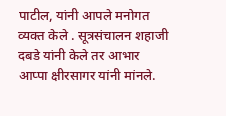पाटील, यांनी आपले मनोगत व्यक्त केले . सूत्रसंचालन शहाजी दबडे यांनी केले तर आभार आप्पा क्षीरसागर यांनी मांनले.